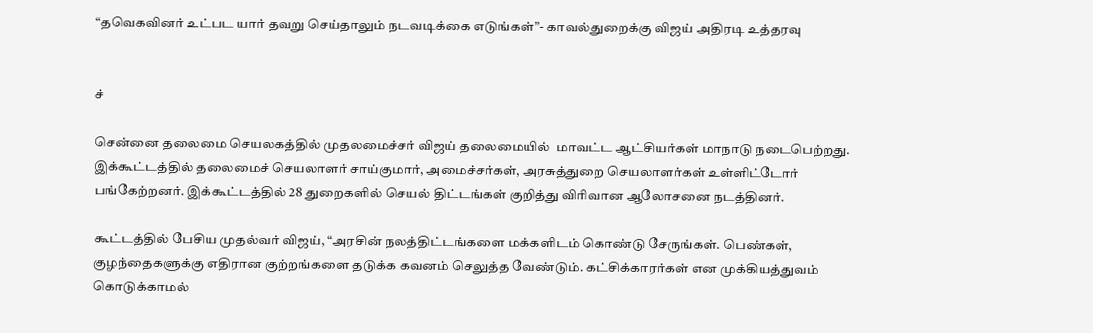“தவெகவினர் உட்பட யார் தவறு செய்தாலும் நடவடிக்கை எடுங்கள்”- காவல்துறைக்கு விஜய் அதிரடி உத்தரவு


ச்

சென்னை தலைமை செயலகத்தில் முதலமைச்சர் விஜய் தலைமையில்  மாவட்ட ஆட்சியர்கள் மாநாடு நடைபெற்றது. இக்கூட்டத்தில் தலைமைச் செயலாளர் சாய்குமார், அமைச்சர்கள், அரசுத்துறை செயலாளர்கள் உள்ளிட்டோர் பங்கேற்றனர். இக்கூட்டத்தில் 28 துறைகளில் செயல் திட்டங்கள் குறித்து விரிவான ஆலோசனை நடத்தினர்.

கூட்டத்தில் பேசிய முதல்வர் விஜய், “அரசின் நலத்திட்டங்களை மக்களிடம் கொண்டு சேருங்கள். பெண்கள், குழந்தைகளுக்கு எதிரான குற்றங்களை தடுக்க கவனம் செலுத்த வேண்டும். கட்சிக்காரர்கள் என முக்கியத்துவம் கொடுக்காமல்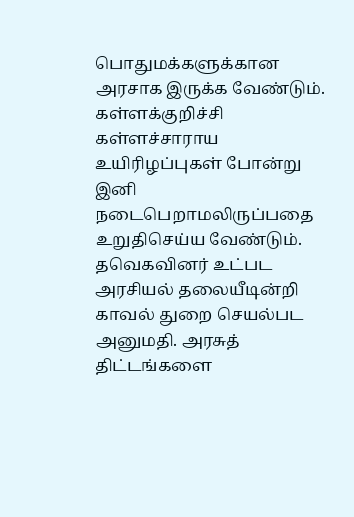பொதுமக்களுக்கான அரசாக இருக்க வேண்டும். கள்ளக்குறிச்சி கள்ளச்சாராய உயிரிழப்புகள் போன்று இனி நடைபெறாமலிருப்பதை உறுதிசெய்ய வேண்டும். தவெகவினர் உட்பட அரசியல் தலையீடின்றி காவல் துறை செயல்பட அனுமதி. அரசுத் திட்டங்களை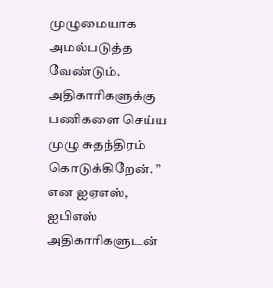முழுமையாக அமல்படுத்த வேண்டும். அதிகாரிகளுக்கு பணிகளை செய்ய முழு சுதந்திரம் கொடுக்கிறேன். ” என ஐஏஎஸ், ஐபிஎஸ் அதிகாரிகளுடன்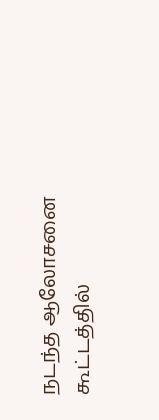நடந்த ஆலோசனை கூட்டத்தில்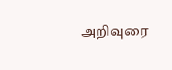அறிவுரை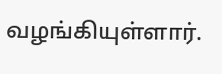வழங்கியுள்ளார்.